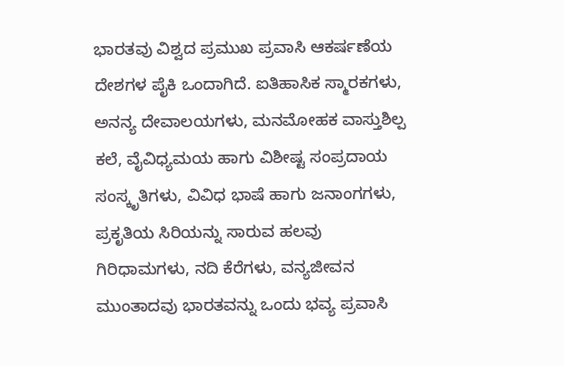ಭಾರತವು ವಿಶ್ವದ ಪ್ರಮುಖ ಪ್ರವಾಸಿ ಆಕರ್ಷಣೆಯ ದೇಶಗಳ ಪೈಕಿ ಒಂದಾಗಿದೆ. ಐತಿಹಾಸಿಕ ಸ್ಮಾರಕಗಳು, ಅನನ್ಯ ದೇವಾಲಯಗಳು, ಮನಮೋಹಕ ವಾಸ್ತುಶಿಲ್ಪ ಕಲೆ, ವೈವಿಧ್ಯಮಯ ಹಾಗು ವಿಶೀಷ್ಟ ಸಂಪ್ರದಾಯ ಸಂಸ್ಕೃತಿಗಳು, ವಿವಿಧ ಭಾಷೆ ಹಾಗು ಜನಾಂಗಗಳು, ಪ್ರಕೃತಿಯ ಸಿರಿಯನ್ನು ಸಾರುವ ಹಲವು ಗಿರಿಧಾಮಗಳು, ನದಿ ಕೆರೆಗಳು, ವನ್ಯಜೀವನ ಮುಂತಾದವು ಭಾರತವನ್ನು ಒಂದು ಭವ್ಯ ಪ್ರವಾಸಿ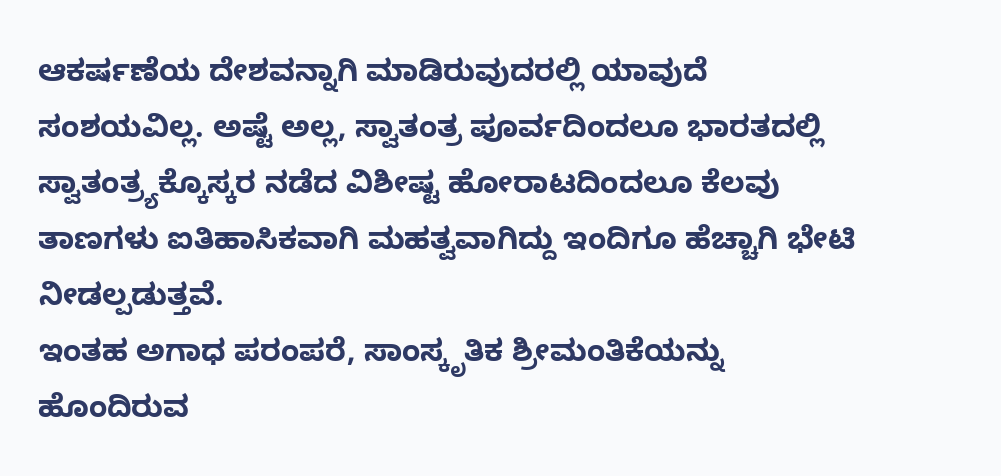ಆಕರ್ಷಣೆಯ ದೇಶವನ್ನಾಗಿ ಮಾಡಿರುವುದರಲ್ಲಿ ಯಾವುದೆ ಸಂಶಯವಿಲ್ಲ. ಅಷ್ಟೆ ಅಲ್ಲ, ಸ್ವಾತಂತ್ರ ಪೂರ್ವದಿಂದಲೂ ಭಾರತದಲ್ಲಿ ಸ್ವಾತಂತ್ರ್ಯಕ್ಕೊಸ್ಕರ ನಡೆದ ವಿಶೀಷ್ಟ ಹೋರಾಟದಿಂದಲೂ ಕೆಲವು ತಾಣಗಳು ಐತಿಹಾಸಿಕವಾಗಿ ಮಹತ್ವವಾಗಿದ್ದು ಇಂದಿಗೂ ಹೆಚ್ಚಾಗಿ ಭೇಟಿ ನೀಡಲ್ಪಡುತ್ತವೆ.
ಇಂತಹ ಅಗಾಧ ಪರಂಪರೆ, ಸಾಂಸ್ಕೃತಿಕ ಶ್ರೀಮಂತಿಕೆಯನ್ನು ಹೊಂದಿರುವ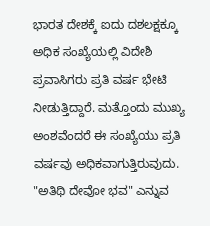ಭಾರತ ದೇಶಕ್ಕೆ ಐದು ದಶಲಕ್ಷಕ್ಕೂ ಅಧಿಕ ಸಂಖ್ಯೆಯಲ್ಲಿ ವಿದೇಶಿ ಪ್ರವಾಸಿಗರು ಪ್ರತಿ ವರ್ಷ ಭೇಟಿ ನೀಡುತ್ತಿದ್ದಾರೆ. ಮತ್ತೊಂದು ಮುಖ್ಯ ಅಂಶವೆಂದರೆ ಈ ಸಂಖ್ಯೆಯು ಪ್ರತಿ ವರ್ಷವು ಅಧಿಕವಾಗುತ್ತಿರುವುದು. "ಅತಿಥಿ ದೇವೋ ಭವ" ಎನ್ನುವ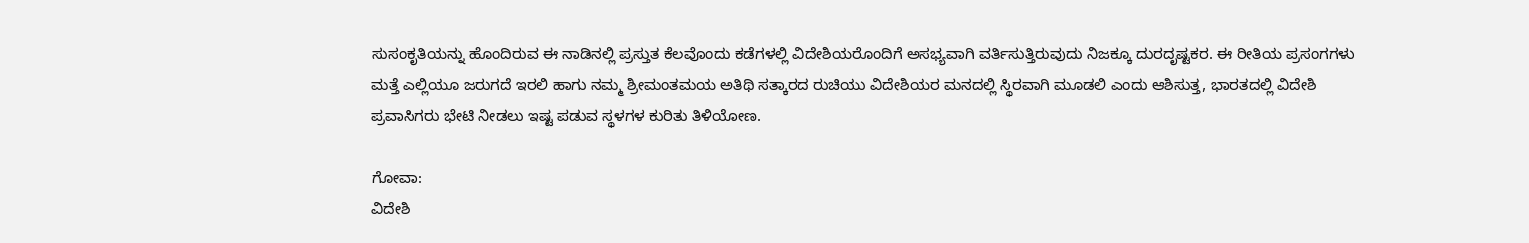ಸುಸಂಕೃತಿಯನ್ನು ಹೊಂದಿರುವ ಈ ನಾಡಿನಲ್ಲಿ ಪ್ರಸ್ತುತ ಕೆಲವೊಂದು ಕಡೆಗಳಲ್ಲಿ ವಿದೇಶಿಯರೊಂದಿಗೆ ಅಸಭ್ಯವಾಗಿ ವರ್ತಿಸುತ್ತಿರುವುದು ನಿಜಕ್ಕೂ ದುರದೃಷ್ಟಕರ. ಈ ರೀತಿಯ ಪ್ರಸಂಗಗಳು ಮತ್ತೆ ಎಲ್ಲಿಯೂ ಜರುಗದೆ ಇರಲಿ ಹಾಗು ನಮ್ಮ ಶ್ರೀಮಂತಮಯ ಅತಿಥಿ ಸತ್ಕಾರದ ರುಚಿಯು ವಿದೇಶಿಯರ ಮನದಲ್ಲಿ ಸ್ಥಿರವಾಗಿ ಮೂಡಲಿ ಎಂದು ಆಶಿಸುತ್ತ, ಭಾರತದಲ್ಲಿ ವಿದೇಶಿ ಪ್ರವಾಸಿಗರು ಭೇಟಿ ನೀಡಲು ಇಷ್ಟ ಪಡುವ ಸ್ಥಳಗಳ ಕುರಿತು ತಿಳಿಯೋಣ.

ಗೋವಾ:
ವಿದೇಶಿ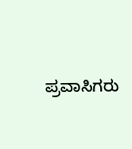ಪ್ರವಾಸಿಗರು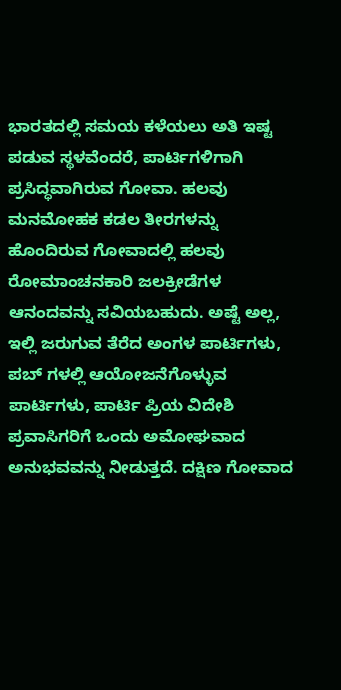ಭಾರತದಲ್ಲಿ ಸಮಯ ಕಳೆಯಲು ಅತಿ ಇಷ್ಟ ಪಡುವ ಸ್ಥಳವೆಂದರೆ, ಪಾರ್ಟಿಗಳಿಗಾಗಿ ಪ್ರಸಿದ್ಧವಾಗಿರುವ ಗೋವಾ. ಹಲವು ಮನಮೋಹಕ ಕಡಲ ತೀರಗಳನ್ನು ಹೊಂದಿರುವ ಗೋವಾದಲ್ಲಿ ಹಲವು ರೋಮಾಂಚನಕಾರಿ ಜಲಕ್ರೀಡೆಗಳ ಆನಂದವನ್ನು ಸವಿಯಬಹುದು. ಅಷ್ಟೆ ಅಲ್ಲ, ಇಲ್ಲಿ ಜರುಗುವ ತೆರೆದ ಅಂಗಳ ಪಾರ್ಟಿಗಳು, ಪಬ್ ಗಳಲ್ಲಿ ಆಯೋಜನೆಗೊಳ್ಳುವ ಪಾರ್ಟಿಗಳು, ಪಾರ್ಟಿ ಪ್ರಿಯ ವಿದೇಶಿ ಪ್ರವಾಸಿಗರಿಗೆ ಒಂದು ಅಮೋಘವಾದ ಅನುಭವವನ್ನು ನೀಡುತ್ತದೆ. ದಕ್ಷಿಣ ಗೋವಾದ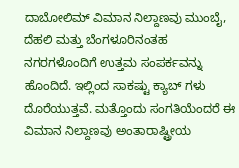ದಾಬೋಲಿಮ್ ವಿಮಾನ ನಿಲ್ದಾಣವು ಮುಂಬೈ, ದೆಹಲಿ ಮತ್ತು ಬೆಂಗಳೂರಿನಂತಹ ನಗರಗಳೊಂದಿಗೆ ಉತ್ತಮ ಸಂಪರ್ಕವನ್ನು ಹೊಂದಿದೆ. ಇಲ್ಲಿಂದ ಸಾಕಷ್ಟು ಕ್ಯಾಬ್ ಗಳು ದೊರೆಯುತ್ತವೆ. ಮತ್ತೊಂದು ಸಂಗತಿಯೆಂದರೆ ಈ ವಿಮಾನ ನಿಲ್ದಾಣವು ಅಂತಾರಾಷ್ಟ್ರೀಯ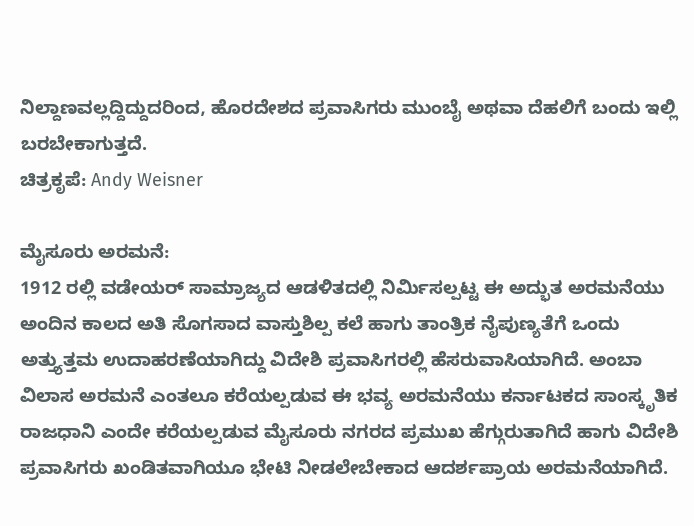ನಿಲ್ದಾಣವಲ್ಲದ್ದಿದ್ದುದರಿಂದ, ಹೊರದೇಶದ ಪ್ರವಾಸಿಗರು ಮುಂಬೈ ಅಥವಾ ದೆಹಲಿಗೆ ಬಂದು ಇಲ್ಲಿ ಬರಬೇಕಾಗುತ್ತದೆ.
ಚಿತ್ರಕೃಪೆ: Andy Weisner

ಮೈಸೂರು ಅರಮನೆ:
1912 ರಲ್ಲಿ ವಡೇಯರ್ ಸಾಮ್ರಾಜ್ಯದ ಆಡಳಿತದಲ್ಲಿ ನಿರ್ಮಿಸಲ್ಪಟ್ಟ ಈ ಅದ್ಭುತ ಅರಮನೆಯು ಅಂದಿನ ಕಾಲದ ಅತಿ ಸೊಗಸಾದ ವಾಸ್ತುಶಿಲ್ಪ ಕಲೆ ಹಾಗು ತಾಂತ್ರಿಕ ನೈಪುಣ್ಯತೆಗೆ ಒಂದು ಅತ್ತ್ಯುತ್ತಮ ಉದಾಹರಣೆಯಾಗಿದ್ದು ವಿದೇಶಿ ಪ್ರವಾಸಿಗರಲ್ಲಿ ಹೆಸರುವಾಸಿಯಾಗಿದೆ. ಅಂಬಾ ವಿಲಾಸ ಅರಮನೆ ಎಂತಲೂ ಕರೆಯಲ್ಪಡುವ ಈ ಭವ್ಯ ಅರಮನೆಯು ಕರ್ನಾಟಕದ ಸಾಂಸ್ಕೃತಿಕ ರಾಜಧಾನಿ ಎಂದೇ ಕರೆಯಲ್ಪಡುವ ಮೈಸೂರು ನಗರದ ಪ್ರಮುಖ ಹೆಗ್ಗುರುತಾಗಿದೆ ಹಾಗು ವಿದೇಶಿ ಪ್ರವಾಸಿಗರು ಖಂಡಿತವಾಗಿಯೂ ಭೇಟಿ ನೀಡಲೇಬೇಕಾದ ಆದರ್ಶಪ್ರಾಯ ಅರಮನೆಯಾಗಿದೆ.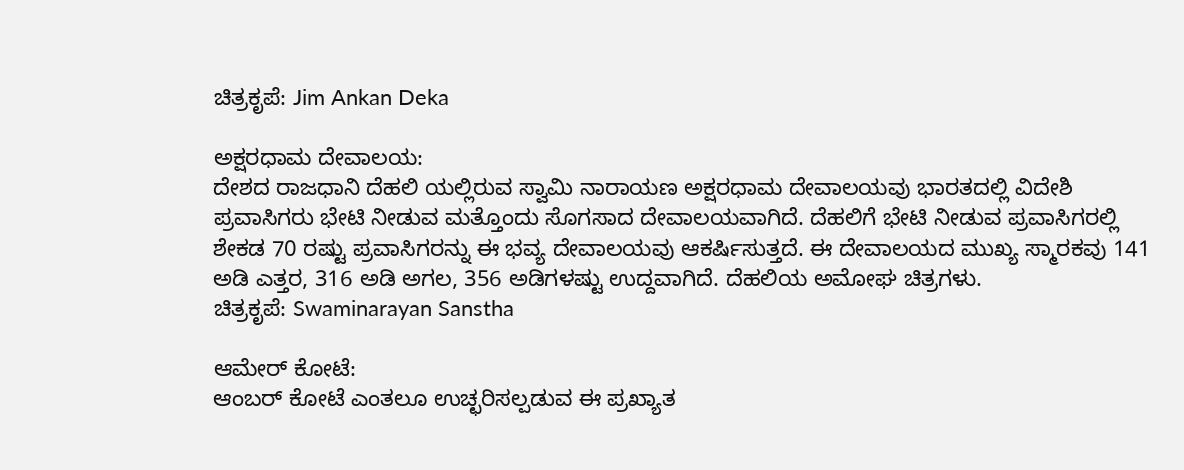ಚಿತ್ರಕೃಪೆ: Jim Ankan Deka

ಅಕ್ಷರಧಾಮ ದೇವಾಲಯ:
ದೇಶದ ರಾಜಧಾನಿ ದೆಹಲಿ ಯಲ್ಲಿರುವ ಸ್ವಾಮಿ ನಾರಾಯಣ ಅಕ್ಷರಧಾಮ ದೇವಾಲಯವು ಭಾರತದಲ್ಲಿ ವಿದೇಶಿ ಪ್ರವಾಸಿಗರು ಭೇಟಿ ನೀಡುವ ಮತ್ತೊಂದು ಸೊಗಸಾದ ದೇವಾಲಯವಾಗಿದೆ. ದೆಹಲಿಗೆ ಭೇಟಿ ನೀಡುವ ಪ್ರವಾಸಿಗರಲ್ಲಿ ಶೇಕಡ 70 ರಷ್ಟು ಪ್ರವಾಸಿಗರನ್ನು ಈ ಭವ್ಯ ದೇವಾಲಯವು ಆಕರ್ಷಿಸುತ್ತದೆ. ಈ ದೇವಾಲಯದ ಮುಖ್ಯ ಸ್ಮಾರಕವು 141 ಅಡಿ ಎತ್ತರ, 316 ಅಡಿ ಅಗಲ, 356 ಅಡಿಗಳಷ್ಟು ಉದ್ದವಾಗಿದೆ. ದೆಹಲಿಯ ಅಮೋಘ ಚಿತ್ರಗಳು.
ಚಿತ್ರಕೃಪೆ: Swaminarayan Sanstha

ಆಮೇರ್ ಕೋಟೆ:
ಆಂಬರ್ ಕೋಟೆ ಎಂತಲೂ ಉಚ್ಛರಿಸಲ್ಪಡುವ ಈ ಪ್ರಖ್ಯಾತ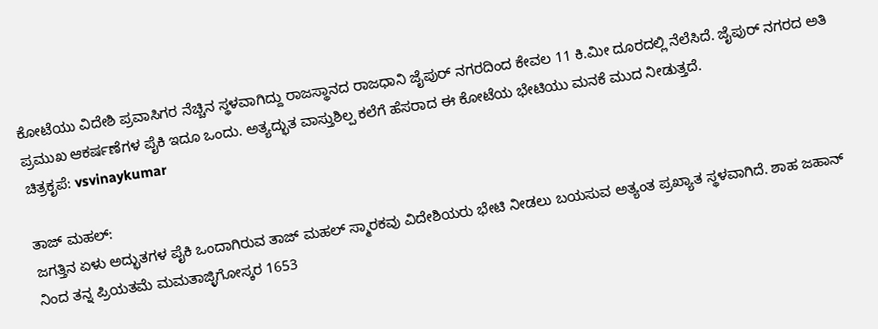ಕೋಟೆಯು ವಿದೇಶಿ ಪ್ರವಾಸಿಗರ ನೆಚ್ಚಿನ ಸ್ಥಳವಾಗಿದ್ದು ರಾಜಸ್ಥಾನದ ರಾಜಧಾನಿ ಜೈಪುರ್ ನಗರದಿಂದ ಕೇವಲ 11 ಕಿ.ಮೀ ದೂರದಲ್ಲಿ ನೆಲೆಸಿದೆ. ಜೈಪುರ್ ನಗರದ ಅತಿ ಪ್ರಮುಖ ಆಕರ್ಷಣೆಗಳ ಪೈಕಿ ಇದೂ ಒಂದು. ಅತ್ಯದ್ಭುತ ವಾಸ್ತುಶಿಲ್ಪ ಕಲೆಗೆ ಹೆಸರಾದ ಈ ಕೋಟೆಯ ಭೇಟಿಯು ಮನಕೆ ಮುದ ನೀಡುತ್ತದೆ.
ಚಿತ್ರಕೃಪೆ: vsvinaykumar

ತಾಜ್ ಮಹಲ್:
ಜಗತ್ತಿನ ಏಳು ಅದ್ಭುತಗಳ ಪೈಕಿ ಒಂದಾಗಿರುವ ತಾಜ್ ಮಹಲ್ ಸ್ಮಾರಕವು ವಿದೇಶಿಯರು ಭೇಟಿ ನೀಡಲು ಬಯಸುವ ಅತ್ಯಂತ ಪ್ರಖ್ಯಾತ ಸ್ಥಳವಾಗಿದೆ. ಶಾಹ ಜಹಾನ್ ನಿಂದ ತನ್ನ ಪ್ರಿಯತಮೆ ಮಮತಾಜ್ಳಿಗೋಸ್ಕರ 1653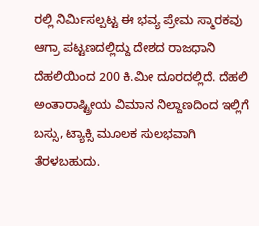ರಲ್ಲಿ ನಿರ್ಮಿಸಲ್ಪಟ್ಟ ಈ ಭವ್ಯ ಪ್ರೇಮ ಸ್ಮಾರಕವು ಆಗ್ರಾ ಪಟ್ಟಣದಲ್ಲಿದ್ದು ದೇಶದ ರಾಜಧಾನಿ ದೆಹಲಿಯಿಂದ 200 ಕಿ.ಮೀ ದೂರದಲ್ಲಿದೆ. ದೆಹಲಿ ಅಂತಾರಾಷ್ಟ್ರೀಯ ವಿಮಾನ ನಿಲ್ದಾಣದಿಂದ ಇಲ್ಲಿಗೆ ಬಸ್ಸು, ಟ್ಯಾಕ್ಸಿ ಮೂಲಕ ಸುಲಭವಾಗಿ ತೆರಳಬಹುದು.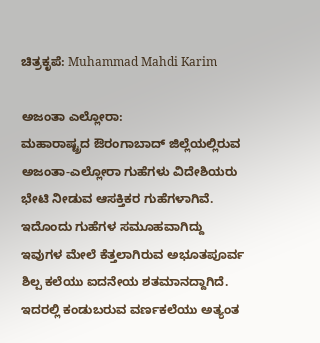ಚಿತ್ರಕೃಪೆ: Muhammad Mahdi Karim

ಅಜಂತಾ ಎಲ್ಲೋರಾ:
ಮಹಾರಾಷ್ಟ್ರದ ಔರಂಗಾಬಾದ್ ಜಿಲ್ಲೆಯಲ್ಲಿರುವ ಅಜಂತಾ-ಎಲ್ಲೋರಾ ಗುಹೆಗಳು ವಿದೇಶಿಯರು ಭೇಟಿ ನೀಡುವ ಆಸಕ್ತಿಕರ ಗುಹೆಗಳಾಗಿವೆ. ಇದೊಂದು ಗುಹೆಗಳ ಸಮೂಹವಾಗಿದ್ದು ಇವುಗಳ ಮೇಲೆ ಕೆತ್ತಲಾಗಿರುವ ಅಭೂತಪೂರ್ವ ಶಿಲ್ಪ ಕಲೆಯು ಐದನೇಯ ಶತಮಾನದ್ದಾಗಿದೆ. ಇದರಲ್ಲಿ ಕಂಡುಬರುವ ವರ್ಣಕಲೆಯು ಅತ್ಯಂತ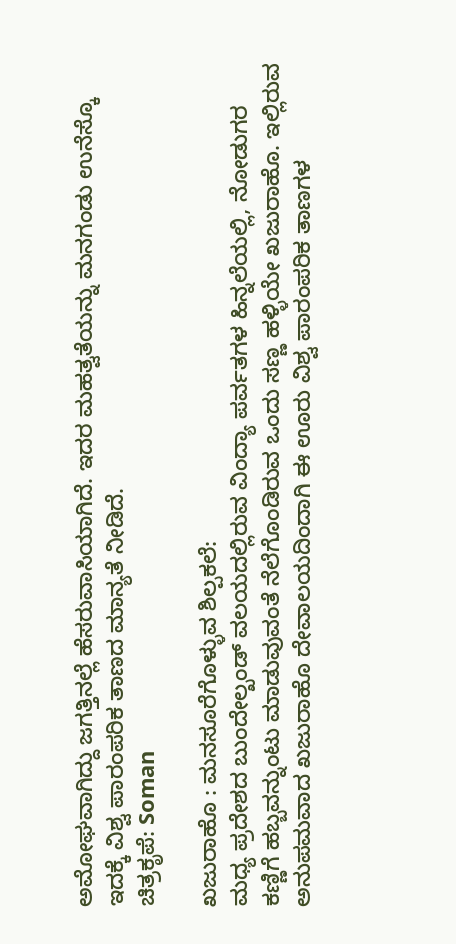ಅಮೋಘವಾಗಿದ್ದು ಜಗತ್ತಿನಲ್ಲೆ ಹೆಸರುವಾಸಿಯಾಗಿದೆ. ಇದರ ಮಹತ್ವತೆಯನ್ನು ಮನಗಂಡು ಉನೆಸ್ಕೊ ಇದಕ್ಕೆ ವಿಶ್ವ ಪಾರಂಪರಿಕ ತಾಣದ ಮಾನ್ಯತೆ ನೀಡಿದೆ.
ಚಿತ್ರಕೃಪೆ: Soman

ಖಜುರಾಹೊ : ಮನಸೂರೆಗೊಳ್ಳುವ ಶಿಲ್ಪಕಲೆ:
ಮಧ್ಯ ಪ್ರದೇಶದ ಬುಂದೇಲ್ಖಂಡ್ ವಲಯದಲ್ಲಿರುವ ವಿಂದ್ಯಾ ಪರ್ವತಗಳ ಹಿನ್ನಲೆಯಲ್ಲಿ, ನೋಡುಗರ ಕಣ್ಣಿಗೆ ಹಬ್ಬವನ್ನುಂಟು ಮಾಡುವುವಂತೆ ನೆಲೆಗೊಂಡಿರುವ ಒಂದು ಸಣ್ಣ ಹಳ್ಳಿಯೇ ಖಜುರಾಹೊ. ಇಲ್ಲಿರುವ ಅನುಪಮವಾದ ಖಜುರಾಹೊ ದೇವಾಲಯದಿಂದಾಗಿ ಈ ಊರು ವಿಶ್ವ ಪಾರಂಪರಿಕ ತಾಣಗಳ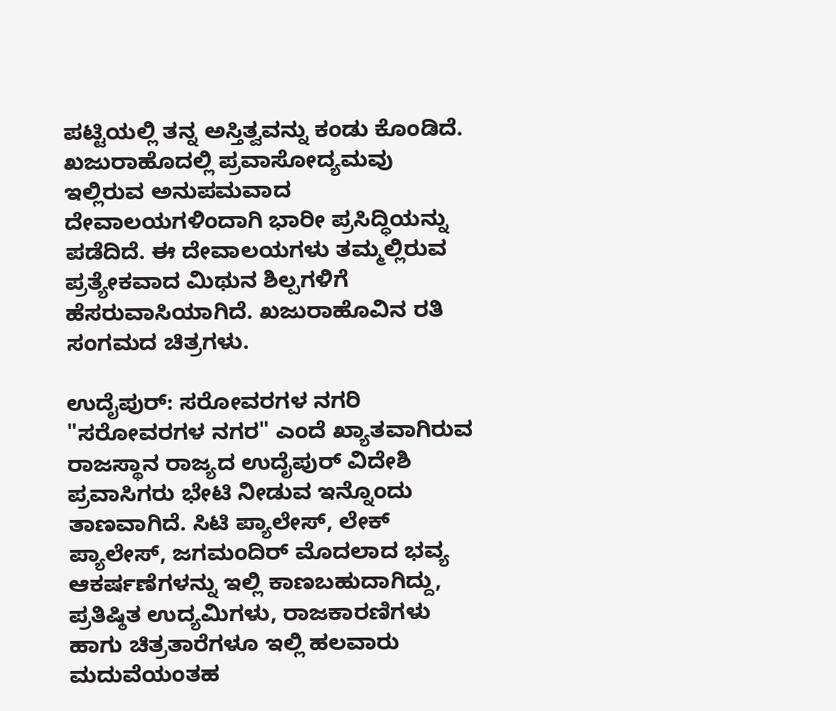ಪಟ್ಟಿಯಲ್ಲಿ ತನ್ನ ಅಸ್ತಿತ್ವವನ್ನು ಕಂಡು ಕೊಂಡಿದೆ. ಖಜುರಾಹೊದಲ್ಲಿ ಪ್ರವಾಸೋದ್ಯಮವು ಇಲ್ಲಿರುವ ಅನುಪಮವಾದ ದೇವಾಲಯಗಳಿಂದಾಗಿ ಭಾರೀ ಪ್ರಸಿದ್ಧಿಯನ್ನು ಪಡೆದಿದೆ. ಈ ದೇವಾಲಯಗಳು ತಮ್ಮಲ್ಲಿರುವ ಪ್ರತ್ಯೇಕವಾದ ಮಿಥುನ ಶಿಲ್ಪಗಳಿಗೆ ಹೆಸರುವಾಸಿಯಾಗಿದೆ. ಖಜುರಾಹೊವಿನ ರತಿ ಸಂಗಮದ ಚಿತ್ರಗಳು.

ಉದೈಪುರ್: ಸರೋವರಗಳ ನಗರಿ
"ಸರೋವರಗಳ ನಗರ" ಎಂದೆ ಖ್ಯಾತವಾಗಿರುವ ರಾಜಸ್ಥಾನ ರಾಜ್ಯದ ಉದೈಪುರ್ ವಿದೇಶಿ ಪ್ರವಾಸಿಗರು ಭೇಟಿ ನೀಡುವ ಇನ್ನೊಂದು ತಾಣವಾಗಿದೆ. ಸಿಟಿ ಪ್ಯಾಲೇಸ್, ಲೇಕ್ ಪ್ಯಾಲೇಸ್, ಜಗಮಂದಿರ್ ಮೊದಲಾದ ಭವ್ಯ ಆಕರ್ಷಣೆಗಳನ್ನು ಇಲ್ಲಿ ಕಾಣಬಹುದಾಗಿದ್ದು, ಪ್ರತಿಷ್ಠಿತ ಉದ್ಯಮಿಗಳು, ರಾಜಕಾರಣಿಗಳು ಹಾಗು ಚಿತ್ರತಾರೆಗಳೂ ಇಲ್ಲಿ ಹಲವಾರು ಮದುವೆಯಂತಹ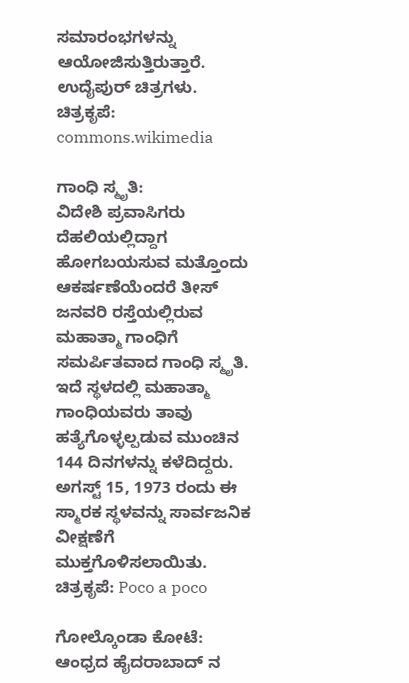ಸಮಾರಂಭಗಳನ್ನು ಆಯೋಜಿಸುತ್ತಿರುತ್ತಾರೆ. ಉದೈಪುರ್ ಚಿತ್ರಗಳು.
ಚಿತ್ರಕೃಪೆ: commons.wikimedia

ಗಾಂಧಿ ಸ್ಮೃತಿ:
ವಿದೇಶಿ ಪ್ರವಾಸಿಗರು ದೆಹಲಿಯಲ್ಲಿದ್ದಾಗ ಹೋಗಬಯಸುವ ಮತ್ತೊಂದು ಆಕರ್ಷಣೆಯೆಂದರೆ ತೀಸ್ ಜನವರಿ ರಸ್ತೆಯಲ್ಲಿರುವ ಮಹಾತ್ಮಾ ಗಾಂಧಿಗೆ ಸಮರ್ಪಿತವಾದ ಗಾಂಧಿ ಸ್ಮೃತಿ. ಇದೆ ಸ್ಥಳದಲ್ಲಿ ಮಹಾತ್ಮಾ ಗಾಂಧಿಯವರು ತಾವು ಹತ್ಯೆಗೊಳ್ಳಲ್ಪಡುವ ಮುಂಚಿನ 144 ದಿನಗಳನ್ನು ಕಳೆದಿದ್ದರು. ಅಗಸ್ಟ್ 15, 1973 ರಂದು ಈ ಸ್ಮಾರಕ ಸ್ಥಳವನ್ನು ಸಾರ್ವಜನಿಕ ವೀಕ್ಷಣೆಗೆ ಮುಕ್ತಗೊಳಿಸಲಾಯಿತು.
ಚಿತ್ರಕೃಪೆ: Poco a poco

ಗೋಲ್ಕೊಂಡಾ ಕೋಟೆ:
ಆಂಧ್ರದ ಹೈದರಾಬಾದ್ ನ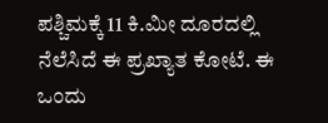ಪಶ್ಚಿಮಕ್ಕೆ 11 ಕಿ.ಮೀ ದೂರದಲ್ಲಿ ನೆಲೆಸಿದೆ ಈ ಪ್ರಖ್ಯಾತ ಕೋಟೆ. ಈ ಒಂದು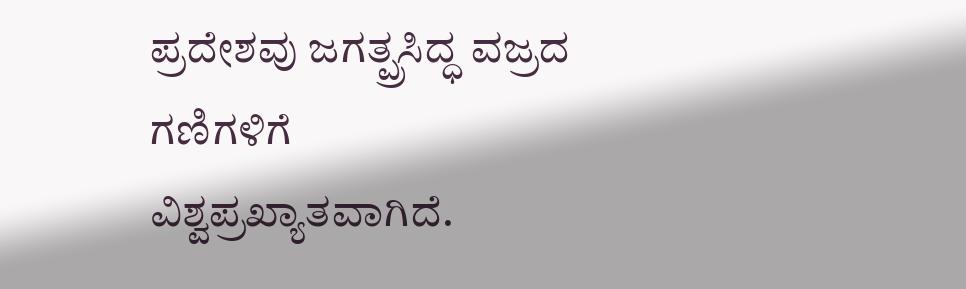ಪ್ರದೇಶವು ಜಗತ್ಪ್ರಸಿದ್ಧ ವಜ್ರದ ಗಣಿಗಳಿಗೆ ವಿಶ್ವಪ್ರಖ್ಯಾತವಾಗಿದೆ.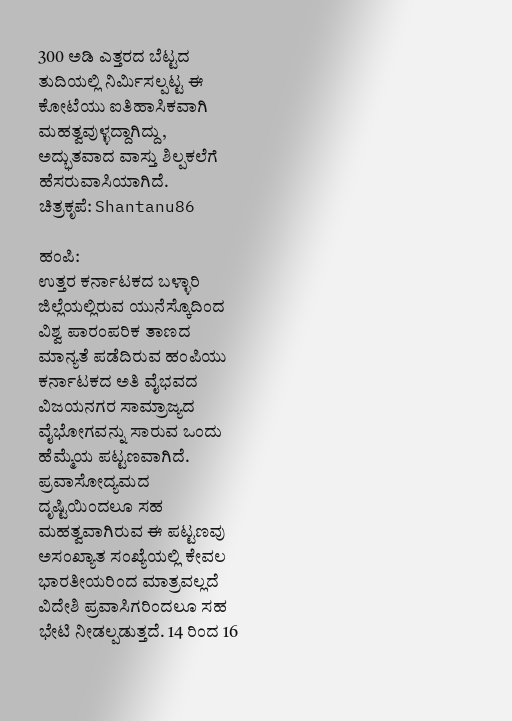300 ಅಡಿ ಎತ್ತರದ ಬೆಟ್ಟದ ತುದಿಯಲ್ಲಿ ನಿರ್ಮಿಸಲ್ಪಟ್ಟ ಈ ಕೋಟೆಯು ಐತಿಹಾಸಿಕವಾಗಿ ಮಹತ್ವವುಳ್ಳದ್ದಾಗಿದ್ದು, ಅದ್ಭುತವಾದ ವಾಸ್ತು ಶಿಲ್ಪಕಲೆಗೆ ಹೆಸರುವಾಸಿಯಾಗಿದೆ.
ಚಿತ್ರಕೃಪೆ: Shantanu86

ಹಂಪಿ:
ಉತ್ತರ ಕರ್ನಾಟಕದ ಬಳ್ಳಾರಿ ಜಿಲ್ಲೆಯಲ್ಲಿರುವ ಯುನೆಸ್ಕೊದಿಂದ ವಿಶ್ವ ಪಾರಂಪರಿಕ ತಾಣದ ಮಾನ್ಯತೆ ಪಡೆದಿರುವ ಹಂಪಿಯು ಕರ್ನಾಟಕದ ಅತಿ ವೈಭವದ ವಿಜಯನಗರ ಸಾಮ್ರಾಜ್ಯದ ವೈಭೋಗವನ್ನು ಸಾರುವ ಒಂದು ಹೆಮ್ಮೆಯ ಪಟ್ಟಣವಾಗಿದೆ. ಪ್ರವಾಸೋದ್ಯಮದ ದೃಷ್ಟಿಯಿಂದಲೂ ಸಹ ಮಹತ್ವವಾಗಿರುವ ಈ ಪಟ್ಟಣವು ಅಸಂಖ್ಯಾತ ಸಂಖ್ಯೆಯಲ್ಲಿ ಕೇವಲ ಭಾರತೀಯರಿಂದ ಮಾತ್ರವಲ್ಲದೆ ವಿದೇಶಿ ಪ್ರವಾಸಿಗರಿಂದಲೂ ಸಹ ಭೇಟಿ ನೀಡಲ್ಪಡುತ್ತದೆ. 14 ರಿಂದ 16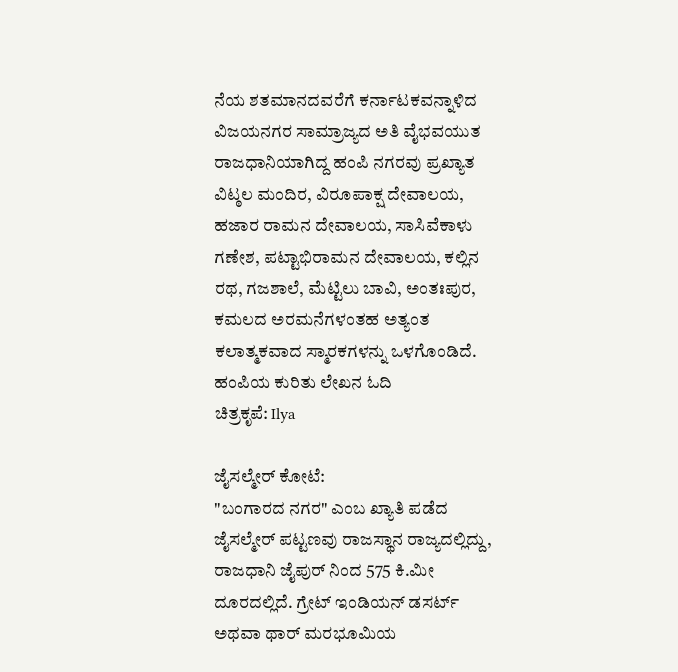ನೆಯ ಶತಮಾನದವರೆಗೆ ಕರ್ನಾಟಕವನ್ನಾಳಿದ ವಿಜಯನಗರ ಸಾಮ್ರಾಜ್ಯದ ಅತಿ ವೈಭವಯುತ ರಾಜಧಾನಿಯಾಗಿದ್ದ ಹಂಪಿ ನಗರವು ಪ್ರಖ್ಯಾತ ವಿಟ್ಠಲ ಮಂದಿರ, ವಿರೂಪಾಕ್ಷ ದೇವಾಲಯ, ಹಜಾರ ರಾಮನ ದೇವಾಲಯ, ಸಾಸಿವೆಕಾಳು ಗಣೇಶ, ಪಟ್ಟಾಭಿರಾಮನ ದೇವಾಲಯ, ಕಲ್ಲಿನ ರಥ, ಗಜಶಾಲೆ, ಮೆಟ್ಟಿಲು ಬಾವಿ, ಅಂತಃಪುರ, ಕಮಲದ ಅರಮನೆಗಳಂತಹ ಅತ್ಯಂತ ಕಲಾತ್ಮಕವಾದ ಸ್ಮಾರಕಗಳನ್ನು ಒಳಗೊಂಡಿದೆ.
ಹಂಪಿಯ ಕುರಿತು ಲೇಖನ ಓದಿ
ಚಿತ್ರಕೃಪೆ: Ilya

ಜೈಸಲ್ಮೇರ್ ಕೋಟೆ:
"ಬಂಗಾರದ ನಗರ" ಎಂಬ ಖ್ಯಾತಿ ಪಡೆದ ಜೈಸಲ್ಮೇರ್ ಪಟ್ಟಣವು ರಾಜಸ್ಥಾನ ರಾಜ್ಯದಲ್ಲಿದ್ದು, ರಾಜಧಾನಿ ಜೈಪುರ್ ನಿಂದ 575 ಕಿ.ಮೀ ದೂರದಲ್ಲಿದೆ. ಗ್ರೇಟ್ ಇಂಡಿಯನ್ ಡಸರ್ಟ್ ಅಥವಾ ಥಾರ್ ಮರಭೂಮಿಯ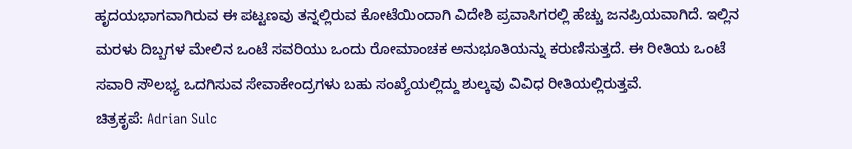ಹೃದಯಭಾಗವಾಗಿರುವ ಈ ಪಟ್ಟಣವು ತನ್ನಲ್ಲಿರುವ ಕೋಟೆಯಿಂದಾಗಿ ವಿದೇಶಿ ಪ್ರವಾಸಿಗರಲ್ಲಿ ಹೆಚ್ಚು ಜನಪ್ರಿಯವಾಗಿದೆ. ಇಲ್ಲಿನ ಮರಳು ದಿಬ್ಬಗಳ ಮೇಲಿನ ಒಂಟೆ ಸವರಿಯು ಒಂದು ರೋಮಾಂಚಕ ಅನುಭೂತಿಯನ್ನು ಕರುಣಿಸುತ್ತದೆ. ಈ ರೀತಿಯ ಒಂಟೆ ಸವಾರಿ ಸೌಲಭ್ಯ ಒದಗಿಸುವ ಸೇವಾಕೇಂದ್ರಗಳು ಬಹು ಸಂಖ್ಯೆಯಲ್ಲಿದ್ದು ಶುಲ್ಕವು ವಿವಿಧ ರೀತಿಯಲ್ಲಿರುತ್ತವೆ.
ಚಿತ್ರಕೃಪೆ: Adrian Sulc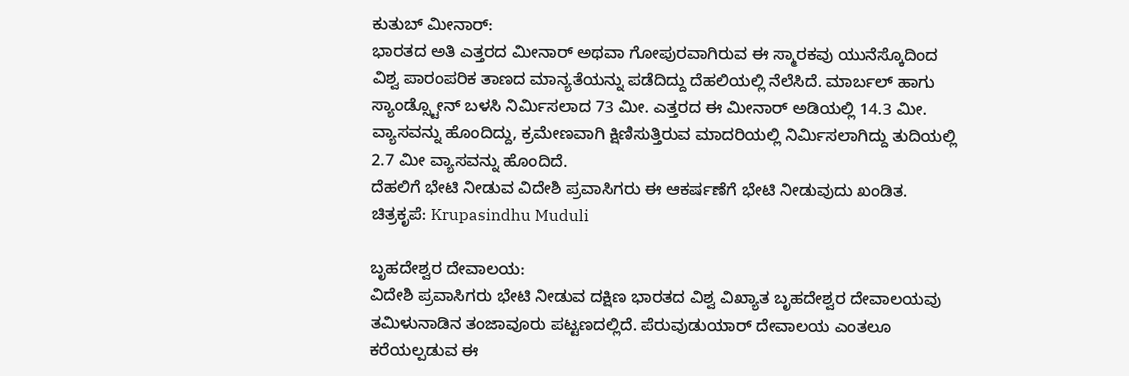ಕುತುಬ್ ಮೀನಾರ್:
ಭಾರತದ ಅತಿ ಎತ್ತರದ ಮೀನಾರ್ ಅಥವಾ ಗೋಪುರವಾಗಿರುವ ಈ ಸ್ಮಾರಕವು ಯುನೆಸ್ಕೊದಿಂದ ವಿಶ್ವ ಪಾರಂಪರಿಕ ತಾಣದ ಮಾನ್ಯತೆಯನ್ನು ಪಡೆದಿದ್ದು ದೆಹಲಿಯಲ್ಲಿ ನೆಲೆಸಿದೆ. ಮಾರ್ಬಲ್ ಹಾಗು ಸ್ಯಾಂಡ್ಸ್ಟೋನ್ ಬಳಸಿ ನಿರ್ಮಿಸಲಾದ 73 ಮೀ. ಎತ್ತರದ ಈ ಮೀನಾರ್ ಅಡಿಯಲ್ಲಿ 14.3 ಮೀ. ವ್ಯಾಸವನ್ನು ಹೊಂದಿದ್ದು, ಕ್ರಮೇಣವಾಗಿ ಕ್ಷಿಣಿಸುತ್ತಿರುವ ಮಾದರಿಯಲ್ಲಿ ನಿರ್ಮಿಸಲಾಗಿದ್ದು ತುದಿಯಲ್ಲಿ 2.7 ಮೀ ವ್ಯಾಸವನ್ನು ಹೊಂದಿದೆ.
ದೆಹಲಿಗೆ ಭೇಟಿ ನೀಡುವ ವಿದೇಶಿ ಪ್ರವಾಸಿಗರು ಈ ಆಕರ್ಷಣೆಗೆ ಭೇಟಿ ನೀಡುವುದು ಖಂಡಿತ.
ಚಿತ್ರಕೃಪೆ: Krupasindhu Muduli

ಬೃಹದೇಶ್ವರ ದೇವಾಲಯ:
ವಿದೇಶಿ ಪ್ರವಾಸಿಗರು ಭೇಟಿ ನೀಡುವ ದಕ್ಷಿಣ ಭಾರತದ ವಿಶ್ವ ವಿಖ್ಯಾತ ಬೃಹದೇಶ್ವರ ದೇವಾಲಯವು ತಮಿಳುನಾಡಿನ ತಂಜಾವೂರು ಪಟ್ಟಣದಲ್ಲಿದೆ. ಪೆರುವುಡುಯಾರ್ ದೇವಾಲಯ ಎಂತಲೂ ಕರೆಯಲ್ಪಡುವ ಈ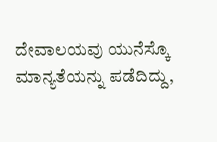ದೇವಾಲಯವು ಯುನೆಸ್ಕೊ ಮಾನ್ಯತೆಯನ್ನು ಪಡೆದಿದ್ದು,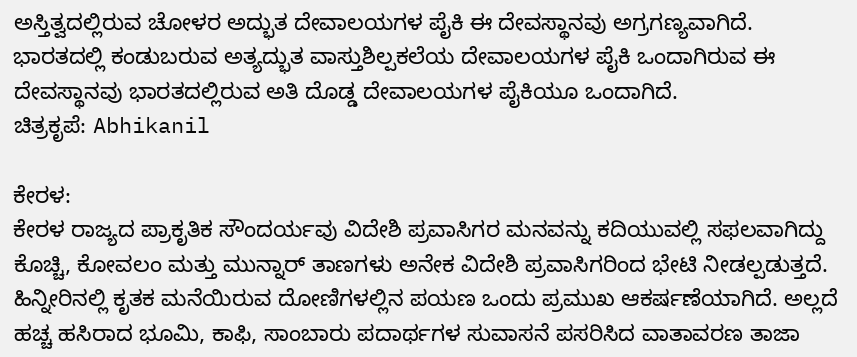ಅಸ್ತಿತ್ವದಲ್ಲಿರುವ ಚೋಳರ ಅದ್ಭುತ ದೇವಾಲಯಗಳ ಪೈಕಿ ಈ ದೇವಸ್ಥಾನವು ಅಗ್ರಗಣ್ಯವಾಗಿದೆ. ಭಾರತದಲ್ಲಿ ಕಂಡುಬರುವ ಅತ್ಯದ್ಭುತ ವಾಸ್ತುಶಿಲ್ಪಕಲೆಯ ದೇವಾಲಯಗಳ ಪೈಕಿ ಒಂದಾಗಿರುವ ಈ ದೇವಸ್ಥಾನವು ಭಾರತದಲ್ಲಿರುವ ಅತಿ ದೊಡ್ಡ ದೇವಾಲಯಗಳ ಪೈಕಿಯೂ ಒಂದಾಗಿದೆ.
ಚಿತ್ರಕೃಪೆ: Abhikanil

ಕೇರಳ:
ಕೇರಳ ರಾಜ್ಯದ ಪ್ರಾಕೃತಿಕ ಸೌಂದರ್ಯವು ವಿದೇಶಿ ಪ್ರವಾಸಿಗರ ಮನವನ್ನು ಕದಿಯುವಲ್ಲಿ ಸಫಲವಾಗಿದ್ದು ಕೊಚ್ಚಿ, ಕೋವಲಂ ಮತ್ತು ಮುನ್ನಾರ್ ತಾಣಗಳು ಅನೇಕ ವಿದೇಶಿ ಪ್ರವಾಸಿಗರಿಂದ ಭೇಟಿ ನೀಡಲ್ಪಡುತ್ತದೆ. ಹಿನ್ನೀರಿನಲ್ಲಿ ಕೃತಕ ಮನೆಯಿರುವ ದೋಣಿಗಳಲ್ಲಿನ ಪಯಣ ಒಂದು ಪ್ರಮುಖ ಆಕರ್ಷಣೆಯಾಗಿದೆ. ಅಲ್ಲದೆ ಹಚ್ಚ ಹಸಿರಾದ ಭೂಮಿ, ಕಾಫಿ, ಸಾಂಬಾರು ಪದಾರ್ಥಗಳ ಸುವಾಸನೆ ಪಸರಿಸಿದ ವಾತಾವರಣ ತಾಜಾ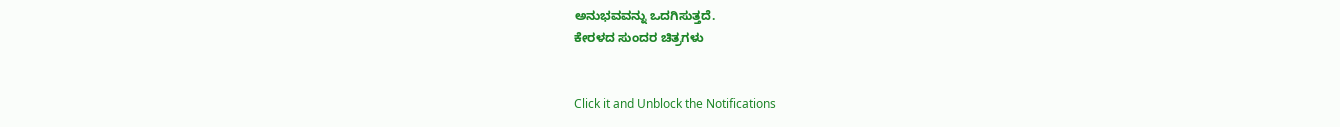ಅನುಭವವನ್ನು ಒದಗಿಸುತ್ತದೆ.
ಕೇರಳದ ಸುಂದರ ಚಿತ್ರಗಳು


Click it and Unblock the Notifications